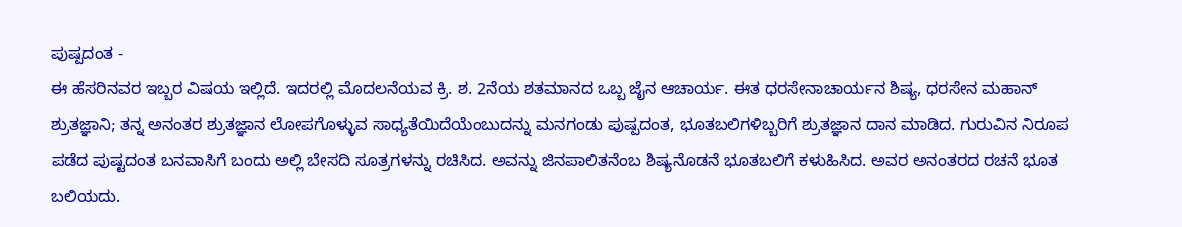ಪುಷ್ಪದಂತ -
ಈ ಹೆಸರಿನವರ ಇಬ್ಬರ ವಿಷಯ ಇಲ್ಲಿದೆ. ಇದರಲ್ಲಿ ಮೊದಲನೆಯವ ಕ್ರಿ. ಶ. 2ನೆಯ ಶತಮಾನದ ಒಬ್ಬ ಜೈನ ಆಚಾರ್ಯ. ಈತ ಧರಸೇನಾಚಾರ್ಯನ ಶಿಷ್ಯ, ಧರಸೇನ ಮಹಾನ್ ಶ್ರುತಜ್ಞಾನಿ; ತನ್ನ ಅನಂತರ ಶ್ರುತಜ್ಞಾನ ಲೋಪಗೊಳ್ಳುವ ಸಾಧ್ಯತೆಯಿದೆಯೆಂಬುದನ್ನು ಮನಗಂಡು ಪುಷ್ಪದಂತ, ಭೂತಬಲಿಗಳಿಬ್ಬರಿಗೆ ಶ್ರುತಜ್ಞಾನ ದಾನ ಮಾಡಿದ. ಗುರುವಿನ ನಿರೂಪ ಪಡೆದ ಪುಷ್ಟದಂತ ಬನವಾಸಿಗೆ ಬಂದು ಅಲ್ಲಿ ಬೇಸದಿ ಸೂತ್ರಗಳನ್ನು ರಚಿಸಿದ. ಅವನ್ನು ಜಿನಪಾಲಿತನೆಂಬ ಶಿಷ್ಯನೊಡನೆ ಭೂತಬಲಿಗೆ ಕಳುಹಿಸಿದ. ಅವರ ಅನಂತರದ ರಚನೆ ಭೂತ ಬಲಿಯದು.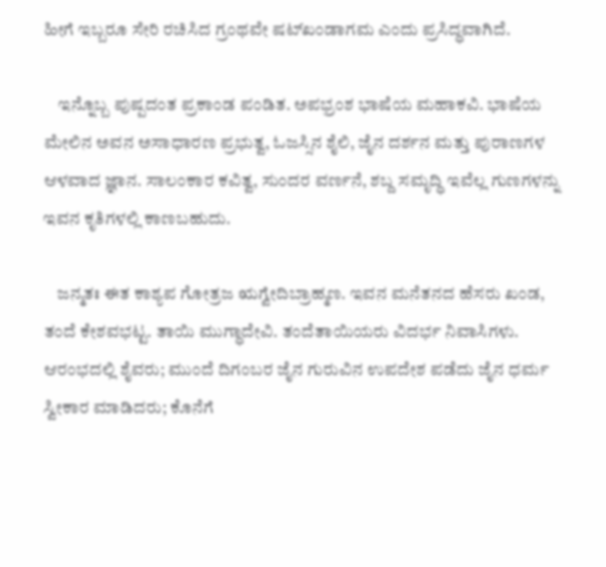ಹೀಗೆ ಇಬ್ಬರೂ ಸೇರಿ ರಚಿಸಿದ ಗ್ರಂಥವೇ ಷಟ್‍ಖಂಡಾಗಮ ಎಂದು ಪ್ರಸಿದ್ಧವಾಗಿದೆ.

    ಇನ್ನೊಬ್ಬ ಪುಷ್ಪದಂತ ಪ್ರಕಾಂಡ ಪಂಡಿತ. ಅಪಭ್ರಂಶ ಭಾಷೆಯ ಮಹಾಕವಿ. ಭಾಷೆಯ ಮೇಲಿನ ಅವನ ಅಸಾಧಾರಣ ಪ್ರಭುತ್ವ, ಓಜಸ್ಸಿನ ಶೈಲಿ, ಜೈನ ದರ್ಶನ ಮತ್ತು ಪುರಾಣಗಳ ಆಳವಾದ ಜ್ಞಾನ. ಸಾಲಂಕಾರ ಕವಿತ್ವ, ಸುಂದರ ವರ್ಣನೆ, ಶಬ್ದ ಸಮೃದ್ಧಿ ಇವೆಲ್ಲ ಗುಣಗಳನ್ನು ಇವನ ಕೃತಿಗಳಲ್ಲಿ ಕಾಣಬಹುದು.

    ಜನ್ಮತಃ ಈತ ಕಾಶ್ಯಪ ಗೋತ್ರಜ ಋಗ್ವೇದಿಬ್ರಾಹ್ಮಣ. ಇವನ ಮನೆತನದ ಹೆಸರು ಖಂಡ, ತಂದೆ ಕೇಶವಭಟ್ಟ. ತಾಯಿ ಮುಗ್ಧಾದೇವಿ. ತಂದೆತಾಯಿಯರು ವಿದರ್ಭ ನಿವಾಸಿಗಳು. ಆರಂಭದಲ್ಲಿ ಶೈವರು; ಮುಂದೆ ದಿಗಂಬರ ಜೈನ ಗುರುವಿನ ಉಪದೇಶ ಪಡೆದು ಜೈನ ಧರ್ಮ ಸ್ವೀಕಾರ ಮಾಡಿದರು; ಕೊನೆಗೆ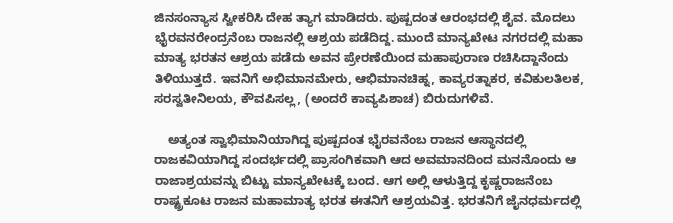ಜಿನಸಂನ್ಯಾಸ ಸ್ವೀಕರಿಸಿ ದೇಹ ತ್ಯಾಗ ಮಾಡಿದರು. ಪುಷ್ಪದಂತ ಆರಂಭದಲ್ಲಿ ಶೈವ. ಮೊದಲು ಭೈರವನರೇಂದ್ರನೆಂಬ ರಾಜನಲ್ಲಿ ಆಶ್ರಯ ಪಡೆದಿದ್ದ. ಮುಂದೆ ಮಾನ್ಯಖೇಟ ನಗರದಲ್ಲಿ ಮಹಾ ಮಾತ್ಯ ಭರತನ ಆಶ್ರಯ ಪಡೆದು ಅವನ ಪ್ರೇರಣೆಯಿಂದ ಮಹಾಪುರಾಣ ರಚಿಸಿದ್ದಾನೆಂದು ತಿಳಿಯುತ್ತದೆ. ಇವನಿಗೆ ಅಭಿಮಾನಮೇರು, ಆಭಿಮಾನಚಿಹ್ನ, ಕಾವ್ಯರತ್ನಾಕರ, ಕವಿಕುಲತಿಲಕ, ಸರಸ್ವತೀನಿಲಯ, ಕೌವಪಿಸಲ್ಲ, (ಅಂದರೆ ಕಾವ್ಯಪಿಶಾಚ) ಬಿರುದುಗಳಿವೆ.

    ಅತ್ಯಂತ ಸ್ವಾಭಿಮಾನಿಯಾಗಿದ್ದ ಪುಷ್ಪದಂತ ಭೈರವನೆಂಬ ರಾಜನ ಆಸ್ಥಾನದಲ್ಲಿ ರಾಜಕವಿಯಾಗಿದ್ದ ಸಂದರ್ಭದಲ್ಲಿ ಪ್ರಾಸಂಗಿಕವಾಗಿ ಆದ ಅವಮಾನದಿಂದ ಮನನೊಂದು ಆ ರಾಜಾಶ್ರಯವನ್ನು ಬಿಟ್ಟು ಮಾನ್ಯಖೇಟಕ್ಕೆ ಬಂದ. ಆಗ ಅಲ್ಲಿ ಆಳುತ್ತಿದ್ದ ಕೃಷ್ಣರಾಜನೆಂಬ ರಾಷ್ಟ್ರಕೂಟ ರಾಜನ ಮಹಾಮಾತ್ಯ ಭರತ ಈತನಿಗೆ ಆಶ್ರಯವಿತ್ತ. ಭರತನಿಗೆ ಜೈನಧರ್ಮದಲ್ಲಿ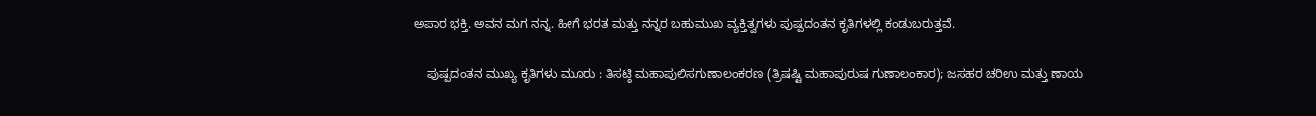ಅಪಾರ ಭಕ್ತಿ. ಅವನ ಮಗ ನನ್ನ. ಹೀಗೆ ಭರತ ಮತ್ತು ನನ್ನರ ಬಹುಮುಖ ವ್ಯಕ್ತಿತ್ವಗಳು ಪುಷ್ಪದಂತನ ಕೃತಿಗಳಲ್ಲಿ ಕಂಡುಬರುತ್ತವೆ.

    ಪುಷ್ಪದಂತನ ಮುಖ್ಯ ಕೃತಿಗಳು ಮೂರು : ತಿಸಟ್ಠಿ ಮಹಾಪುಲಿಸಗುಣಾಲಂಕರಣ (ತ್ರಿಷಷ್ಟಿ ಮಹಾಪುರುಷ ಗುಣಾಲಂಕಾರ); ಜಸಹರ ಚರಿಉ ಮತ್ತು ಣಾಯ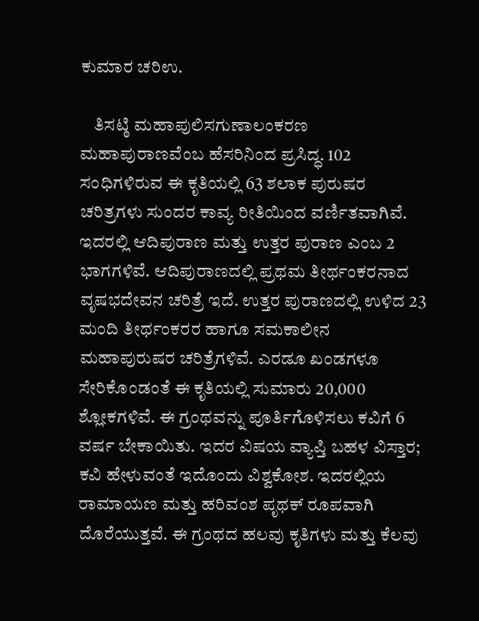ಕುಮಾರ ಚರಿಉ.

    ತಿಸಟ್ಠಿ ಮಹಾಪುಲಿಸಗುಣಾಲಂಕರಣ ಮಹಾಪುರಾಣವೆಂಬ ಹೆಸರಿನಿಂದ ಪ್ರಸಿದ್ಧ. 102 ಸಂಧಿಗಳಿರುವ ಈ ಕೃತಿಯಲ್ಲಿ 63 ಶಲಾಕ ಪುರುಷರ ಚರಿತ್ರಗಳು ಸುಂದರ ಕಾವ್ಯ ರೀತಿಯಿಂದ ವರ್ಣಿತವಾಗಿವೆ. ಇದರಲ್ಲಿ ಆದಿಪುರಾಣ ಮತ್ತು ಉತ್ತರ ಪುರಾಣ ಎಂಬ 2 ಭಾಗಗಳಿವೆ. ಆದಿಪುರಾಣದಲ್ಲಿ ಪ್ರಥಮ ತೀರ್ಥಂಕರನಾದ ವೃಷಭದೇವನ ಚರಿತ್ರೆ ಇದೆ. ಉತ್ತರ ಪುರಾಣದಲ್ಲಿ ಉಳಿದ 23 ಮಂದಿ ತೀರ್ಥಂಕರರ ಹಾಗೂ ಸಮಕಾಲೀನ ಮಹಾಪುರುಷರ ಚರಿತ್ರೆಗಳಿವೆ. ಎರಡೂ ಖಂಡಗಳೂ ಸೇರಿಕೊಂಡಂತೆ ಈ ಕೃತಿಯಲ್ಲಿ ಸುಮಾರು 20,000 ಶ್ಲೋಕಗಳಿವೆ. ಈ ಗ್ರಂಥವನ್ನು ಪೂರ್ತಿಗೊಳಿಸಲು ಕವಿಗೆ 6 ವರ್ಷ ಬೇಕಾಯಿತು. ಇದರ ವಿಷಯ ವ್ಯಾಪ್ತಿ ಬಹಳ ವಿಸ್ತಾರ; ಕವಿ ಹೇಳುವಂತೆ ಇದೊಂದು ವಿಶ್ವಕೋಶ. ಇದರಲ್ಲಿಯ ರಾಮಾಯಣ ಮತ್ತು ಹರಿವಂಶ ಪೃಥಕ್ ರೂಪವಾಗಿ ದೊರೆಯುತ್ತವೆ. ಈ ಗ್ರಂಥದ ಹಲವು ಕೃತಿಗಳು ಮತ್ತು ಕೆಲವು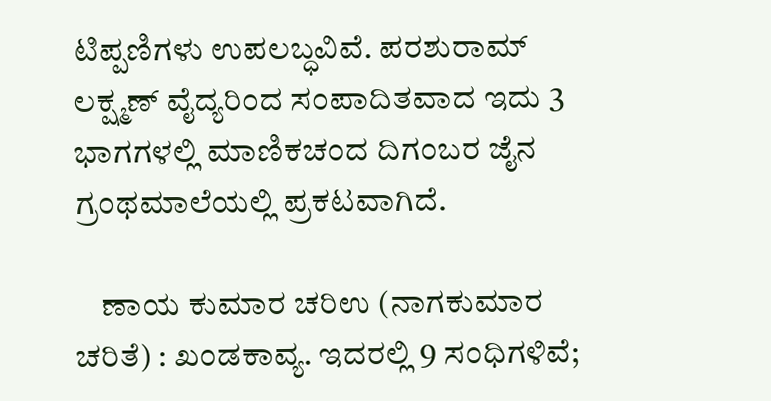ಟಿಪ್ಪಣಿಗಳು ಉಪಲಬ್ಧವಿವೆ. ಪರಶುರಾಮ್ ಲಕ್ಷ್ಮಣ್ ವೈದ್ಯರಿಂದ ಸಂಪಾದಿತವಾದ ಇದು 3 ಭಾಗಗಳಲ್ಲಿ ಮಾಣಿಕಚಂದ ದಿಗಂಬರ ಜೈನ ಗ್ರಂಥಮಾಲೆಯಲ್ಲಿ ಪ್ರಕಟವಾಗಿದೆ.

    ಣಾಯ ಕುಮಾರ ಚರಿಉ (ನಾಗಕುಮಾರ ಚರಿತೆ) : ಖಂಡಕಾವ್ಯ. ಇದರಲ್ಲಿ 9 ಸಂಧಿಗಳಿವೆ;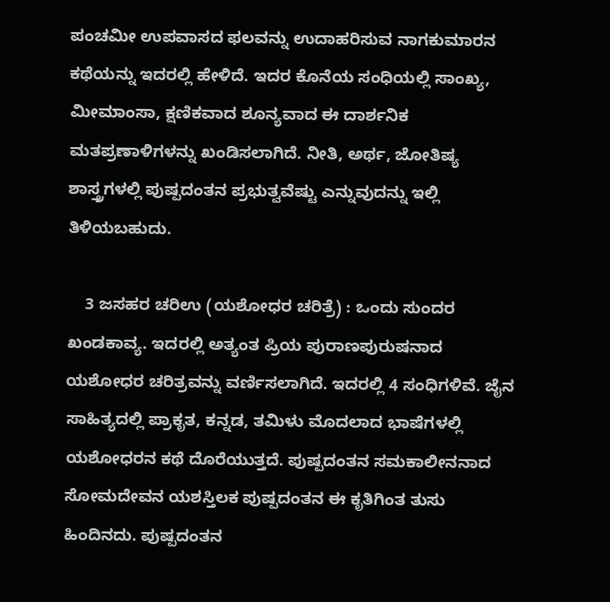ಪಂಚಮೀ ಉಪವಾಸದ ಫಲವನ್ನು ಉದಾಹರಿಸುವ ನಾಗಕುಮಾರನ ಕಥೆಯನ್ನು ಇದರಲ್ಲಿ ಹೇಳಿದೆ. ಇದರ ಕೊನೆಯ ಸಂಧಿಯಲ್ಲಿ ಸಾಂಖ್ಯ, ಮೀಮಾಂಸಾ, ಕ್ಷಣಿಕವಾದ ಶೂನ್ಯವಾದ ಈ ದಾರ್ಶನಿಕ ಮತಪ್ರಣಾಳಿಗಳನ್ನು ಖಂಡಿಸಲಾಗಿದೆ. ನೀತಿ, ಅರ್ಥ, ಜೋತಿಷ್ಯ ಶಾಸ್ತ್ರಗಳಲ್ಲಿ ಪುಷ್ಪದಂತನ ಪ್ರಭುತ್ವವೆಷ್ಟು ಎನ್ನುವುದನ್ನು ಇಲ್ಲಿ ತಿಳಿಯಬಹುದು.

    3 ಜಸಹರ ಚರಿಉ (ಯಶೋಧರ ಚರಿತ್ರೆ) : ಒಂದು ಸುಂದರ ಖಂಡಕಾವ್ಯ. ಇದರಲ್ಲಿ ಅತ್ಯಂತ ಪ್ರಿಯ ಪುರಾಣಪುರುಷನಾದ ಯಶೋಧರ ಚರಿತ್ರವನ್ನು ವರ್ಣಿಸಲಾಗಿದೆ. ಇದರಲ್ಲಿ 4 ಸಂಧಿಗಳಿವೆ. ಜೈನ ಸಾಹಿತ್ಯದಲ್ಲಿ ಪ್ರಾಕೃತ, ಕನ್ನಡ, ತಮಿಳು ಮೊದಲಾದ ಭಾಷೆಗಳಲ್ಲಿ ಯಶೋಧರನ ಕಥೆ ದೊರೆಯುತ್ತದೆ. ಪುಷ್ಪದಂತನ ಸಮಕಾಲೀನನಾದ ಸೋಮದೇವನ ಯಶಸ್ತಿಲಕ ಪುಷ್ಪದಂತನ ಈ ಕೃತಿಗಿಂತ ತುಸು ಹಿಂದಿನದು. ಪುಷ್ಪದಂತನ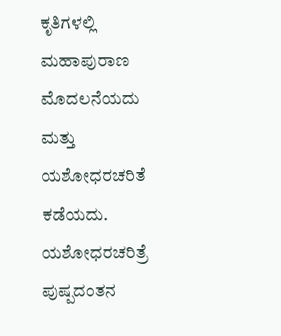ಕೃತಿಗಳಲ್ಲಿ ಮಹಾಪುರಾಣ ಮೊದಲನೆಯದು ಮತ್ತು ಯಶೋಧರಚರಿತೆ ಕಡೆಯದು. ಯಶೋಧರಚರಿತ್ರೆ ಪುಷ್ಪದಂತನ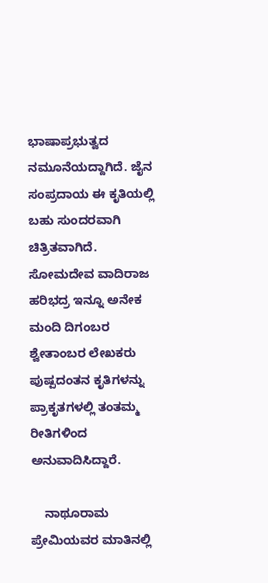ಭಾಷಾಪ್ರಭುತ್ವದ ನಮೂನೆಯದ್ದಾಗಿದೆ. ಜೈನ ಸಂಪ್ರದಾಯ ಈ ಕೃತಿಯಲ್ಲಿ ಬಹು ಸುಂದರವಾಗಿ ಚಿತ್ರಿತವಾಗಿದೆ. ಸೋಮದೇವ ವಾದಿರಾಜ ಹರಿಭದ್ರ ಇನ್ನೂ ಅನೇಕ ಮಂದಿ ದಿಗಂಬರ ಶ್ವೇತಾಂಬರ ಲೇಖಕರು ಪುಷ್ಪದಂತನ ಕೃತಿಗಳನ್ನು ಪ್ರಾಕೃತಗಳಲ್ಲಿ ತಂತಮ್ಮ ರೀತಿಗಳಿಂದ ಅನುವಾದಿಸಿದ್ದಾರೆ.

    ನಾಥೂರಾಮ ಪ್ರೇಮಿಯವರ ಮಾತಿನಲ್ಲಿ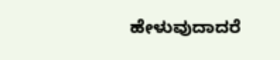ಹೇಳುವುದಾದರೆ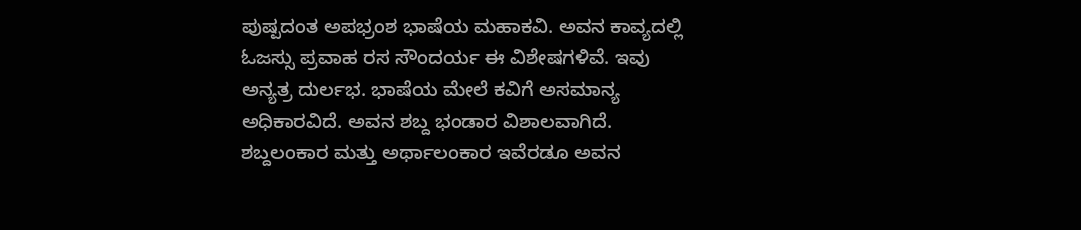ಪುಷ್ಪದಂತ ಅಪಭ್ರಂಶ ಭಾಷೆಯ ಮಹಾಕವಿ. ಅವನ ಕಾವ್ಯದಲ್ಲಿ ಓಜಸ್ಸು ಪ್ರವಾಹ ರಸ ಸೌಂದರ್ಯ ಈ ವಿಶೇಷಗಳಿವೆ. ಇವು ಅನ್ಯತ್ರ ದುರ್ಲಭ. ಭಾಷೆಯ ಮೇಲೆ ಕವಿಗೆ ಅಸಮಾನ್ಯ ಅಧಿಕಾರವಿದೆ. ಅವನ ಶಬ್ದ ಭಂಡಾರ ವಿಶಾಲವಾಗಿದೆ. ಶಬ್ದಲಂಕಾರ ಮತ್ತು ಅರ್ಥಾಲಂಕಾರ ಇವೆರಡೂ ಅವನ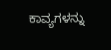ಕಾವ್ಯಗಳನ್ನು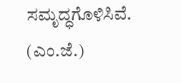ಸಮೃದ್ಧಗೊಳಿಸಿವೆ.
(ಎಂ.ಜೆ.)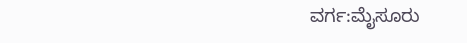ವರ್ಗ:ಮೈಸೂರು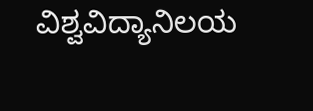ವಿಶ್ವವಿದ್ಯಾನಿಲಯ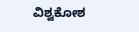ವಿಶ್ವಕೋಶ